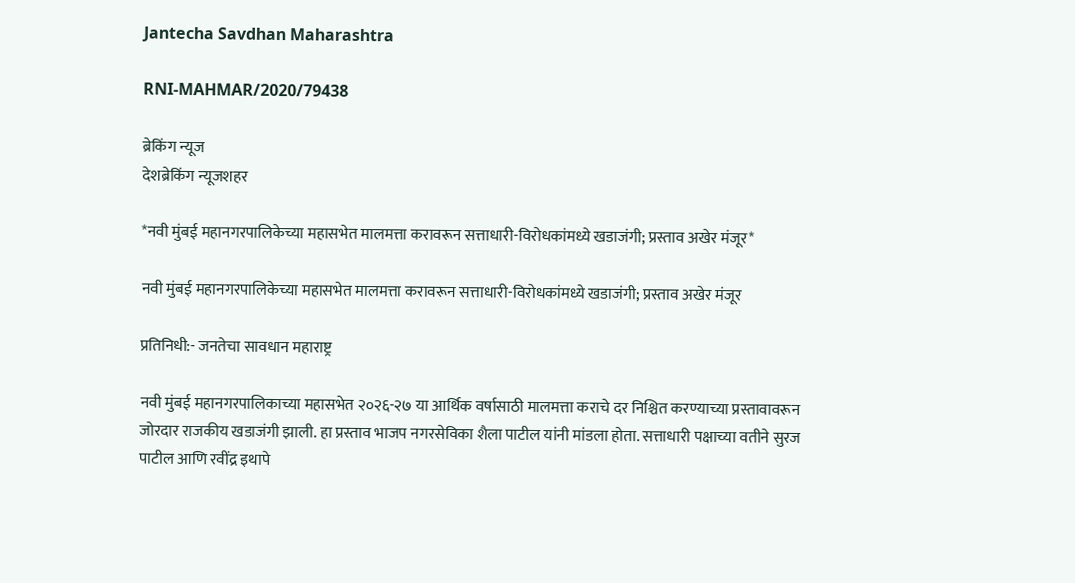Jantecha Savdhan Maharashtra

RNI-MAHMAR/2020/79438

ब्रेकिंग न्यूज
देशब्रेकिंग न्यूजशहर

*नवी मुंबई महानगरपालिकेच्या महासभेत मालमत्ता करावरून सत्ताधारी-विरोधकांमध्ये खडाजंगी; प्रस्ताव अखेर मंजूर*

नवी मुंबई महानगरपालिकेच्या महासभेत मालमत्ता करावरून सत्ताधारी-विरोधकांमध्ये खडाजंगी; प्रस्ताव अखेर मंजूर

प्रतिनिधी:- जनतेचा सावधान महाराष्ट्र

नवी मुंबई महानगरपालिकाच्या महासभेत २०२६-२७ या आर्थिक वर्षासाठी मालमत्ता कराचे दर निश्चित करण्याच्या प्रस्तावावरून जोरदार राजकीय खडाजंगी झाली. हा प्रस्ताव भाजप नगरसेविका शैला पाटील यांनी मांडला होता. सत्ताधारी पक्षाच्या वतीने सुरज पाटील आणि रवींद्र इथापे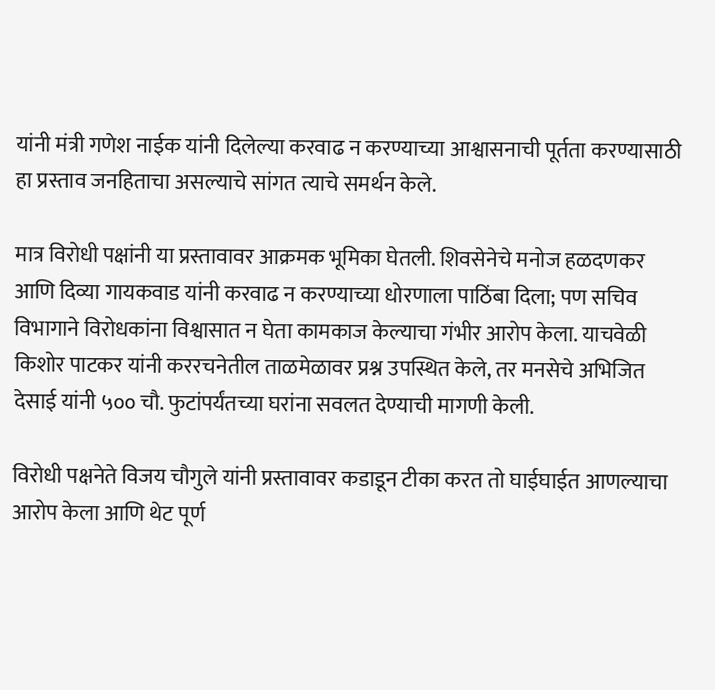यांनी मंत्री गणेश नाईक यांनी दिलेल्या करवाढ न करण्याच्या आश्वासनाची पूर्तता करण्यासाठी हा प्रस्ताव जनहिताचा असल्याचे सांगत त्याचे समर्थन केले.

मात्र विरोधी पक्षांनी या प्रस्तावावर आक्रमक भूमिका घेतली. शिवसेनेचे मनोज हळदणकर आणि दिव्या गायकवाड यांनी करवाढ न करण्याच्या धोरणाला पाठिंबा दिला; पण सचिव विभागाने विरोधकांना विश्वासात न घेता कामकाज केल्याचा गंभीर आरोप केला. याचवेळी किशोर पाटकर यांनी कररचनेतील ताळमेळावर प्रश्न उपस्थित केले, तर मनसेचे अभिजित देसाई यांनी ५०० चौ. फुटांपर्यंतच्या घरांना सवलत देण्याची मागणी केली.

विरोधी पक्षनेते विजय चौगुले यांनी प्रस्तावावर कडाडून टीका करत तो घाईघाईत आणल्याचा आरोप केला आणि थेट पूर्ण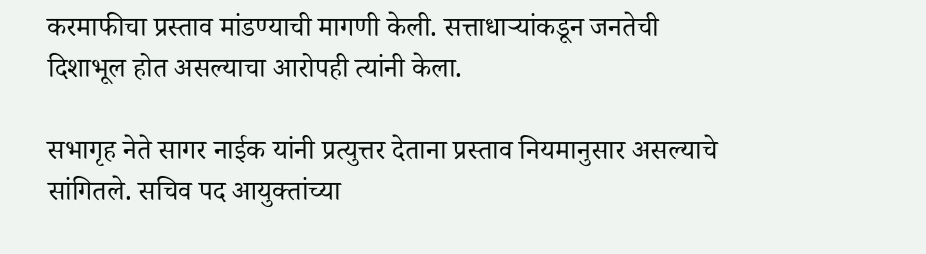करमाफीचा प्रस्ताव मांडण्याची मागणी केली. सत्ताधाऱ्यांकडून जनतेची दिशाभूल होत असल्याचा आरोपही त्यांनी केला.

सभागृह नेते सागर नाईक यांनी प्रत्युत्तर देताना प्रस्ताव नियमानुसार असल्याचे सांगितले. सचिव पद आयुक्तांच्या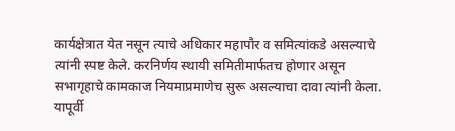कार्यक्षेत्रात येत नसून त्याचे अधिकार महापौर व समित्यांकडे असल्याचे त्यांनी स्पष्ट केले. करनिर्णय स्थायी समितीमार्फतच होणार असून सभागृहाचे कामकाज नियमाप्रमाणेच सुरू असल्याचा दावा त्यांनी केला. यापूर्वी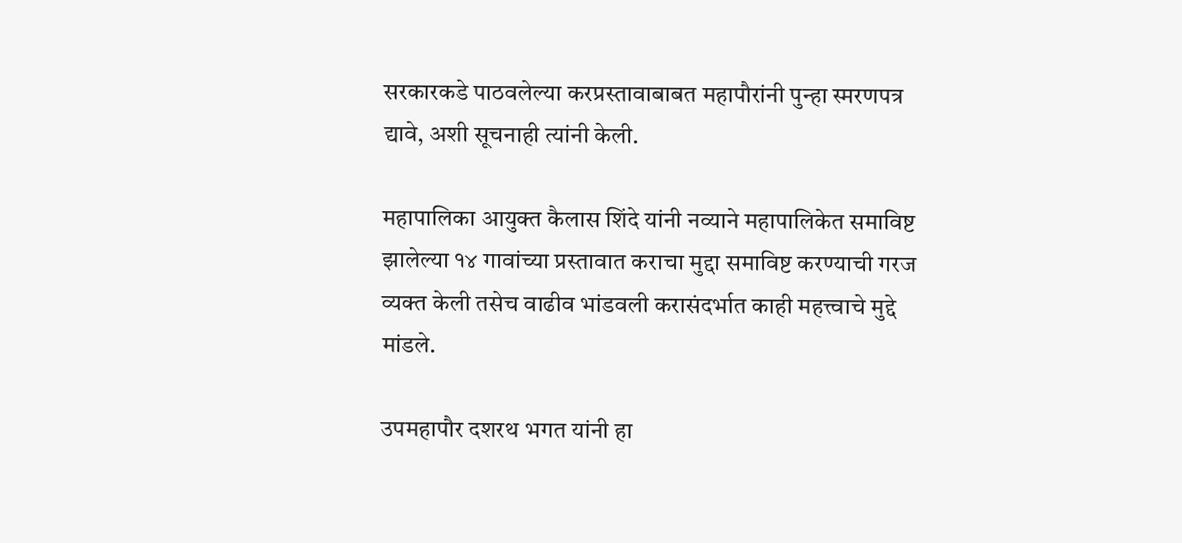सरकारकडे पाठवलेल्या करप्रस्तावाबाबत महापौरांनी पुन्हा स्मरणपत्र द्यावे, अशी सूचनाही त्यांनी केली.

महापालिका आयुक्त कैलास शिंदे यांनी नव्याने महापालिकेत समाविष्ट झालेल्या १४ गावांच्या प्रस्तावात कराचा मुद्दा समाविष्ट करण्याची गरज व्यक्त केली तसेच वाढीव भांडवली करासंदर्भात काही महत्त्वाचे मुद्दे मांडले.

उपमहापौर दशरथ भगत यांनी हा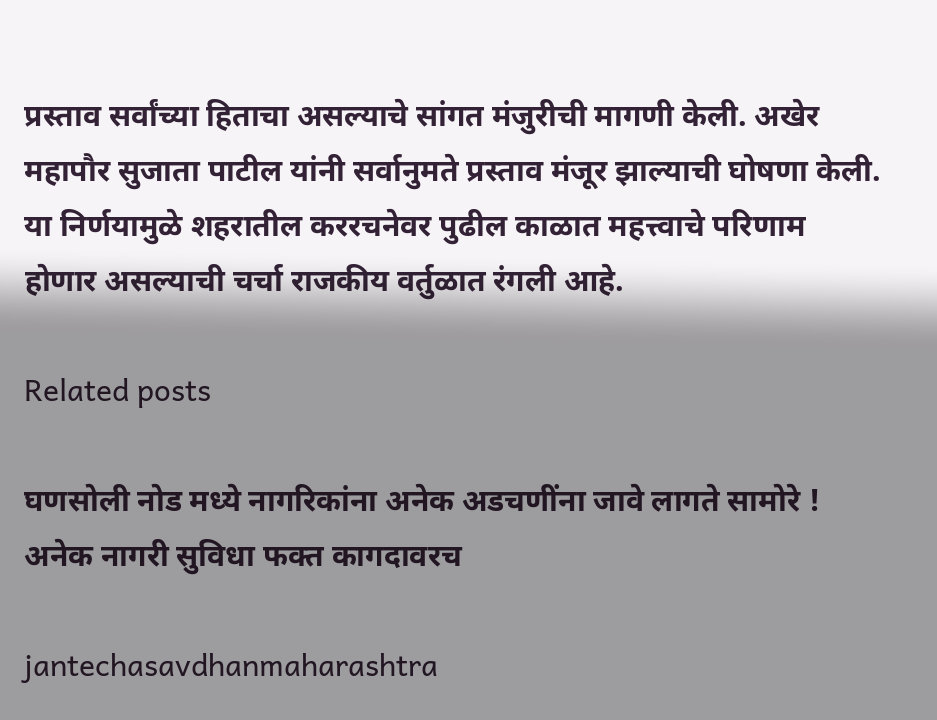प्रस्ताव सर्वांच्या हिताचा असल्याचे सांगत मंजुरीची मागणी केली. अखेर महापौर सुजाता पाटील यांनी सर्वानुमते प्रस्ताव मंजूर झाल्याची घोषणा केली. या निर्णयामुळे शहरातील कररचनेवर पुढील काळात महत्त्वाचे परिणाम होणार असल्याची चर्चा राजकीय वर्तुळात रंगली आहे.

Related posts

घणसोली नोड मध्ये नागरिकांना अनेक अडचणींना जावे लागते सामोरे ! अनेक नागरी सुविधा फक्त कागदावरच

jantechasavdhanmaharashtra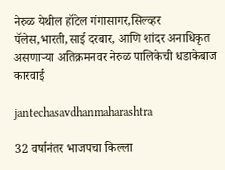नेरुळ येथील हॉटेल गंगासागर,सिल्व्हर पॅलेस,भारती,साई दरबार, आणि शांदर अनाधिकृत असणाऱ्या अतिक्रमनवर नेरुळ पालिकेची धडाकेबाज कारवाई

jantechasavdhanmaharashtra

32 वर्षानंतर भाजपचा किल्ला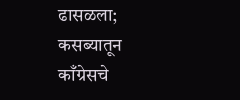ढासळला; कसब्यातून काँग्रेसचे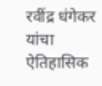रवींद्र धंगेकर यांचा ऐतिहासिक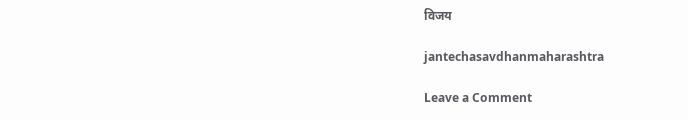विजय

jantechasavdhanmaharashtra

Leave a Comment